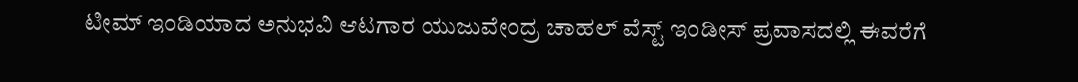ಟೀಮ್ ಇಂಡಿಯಾದ ಅನುಭವಿ ಆಟಗಾರ ಯುಜುವೇಂದ್ರ ಚಾಹಲ್ ವೆಸ್ಟ್ ಇಂಡೀಸ್ ಪ್ರವಾಸದಲ್ಲಿ ಈವರೆಗೆ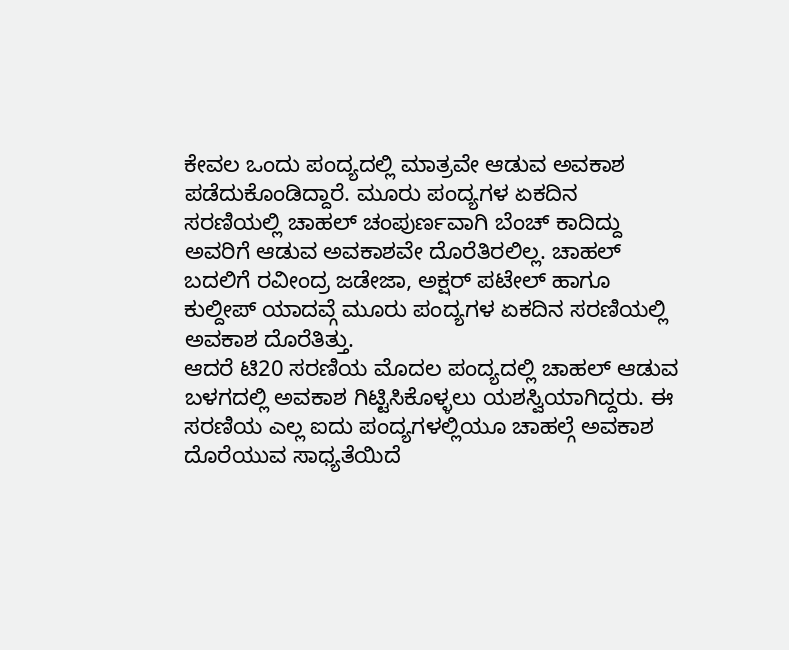ಕೇವಲ ಒಂದು ಪಂದ್ಯದಲ್ಲಿ ಮಾತ್ರವೇ ಆಡುವ ಅವಕಾಶ ಪಡೆದುಕೊಂಡಿದ್ದಾರೆ. ಮೂರು ಪಂದ್ಯಗಳ ಏಕದಿನ ಸರಣಿಯಲ್ಲಿ ಚಾಹಲ್ ಚಂಪುರ್ಣವಾಗಿ ಬೆಂಚ್ ಕಾದಿದ್ದು ಅವರಿಗೆ ಆಡುವ ಅವಕಾಶವೇ ದೊರೆತಿರಲಿಲ್ಲ. ಚಾಹಲ್ ಬದಲಿಗೆ ರವೀಂದ್ರ ಜಡೇಜಾ, ಅಕ್ಷರ್ ಪಟೇಲ್ ಹಾಗೂ ಕುಲ್ದೀಪ್ ಯಾದವ್ಗೆ ಮೂರು ಪಂದ್ಯಗಳ ಏಕದಿನ ಸರಣಿಯಲ್ಲಿ ಅವಕಾಶ ದೊರೆತಿತ್ತು.
ಆದರೆ ಟಿ20 ಸರಣಿಯ ಮೊದಲ ಪಂದ್ಯದಲ್ಲಿ ಚಾಹಲ್ ಆಡುವ ಬಳಗದಲ್ಲಿ ಅವಕಾಶ ಗಿಟ್ಟಿಸಿಕೊಳ್ಳಲು ಯಶಸ್ವಿಯಾಗಿದ್ದರು. ಈ ಸರಣಿಯ ಎಲ್ಲ ಐದು ಪಂದ್ಯಗಳಲ್ಲಿಯೂ ಚಾಹಲ್ಗೆ ಅವಕಾಶ ದೊರೆಯುವ ಸಾಧ್ಯತೆಯಿದೆ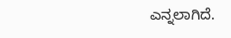ಎನ್ನಲಾಗಿದೆ.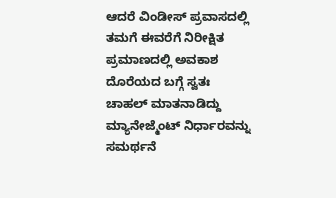ಆದರೆ ವಿಂಡೀಸ್ ಪ್ರವಾಸದಲ್ಲಿ ತಮಗೆ ಈವರೆಗೆ ನಿರೀಕ್ಷಿತ ಪ್ರಮಾಣದಲ್ಲಿ ಅವಕಾಶ ದೊರೆಯದ ಬಗ್ಗೆ ಸ್ವತಃ ಚಾಹಲ್ ಮಾತನಾಡಿದ್ದು ಮ್ಯಾನೇಜ್ಮೆಂಟ್ ನಿರ್ಧಾರವನ್ನು ಸಮರ್ಥನೆ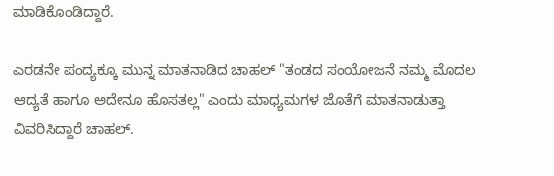ಮಾಡಿಕೊಂಡಿದ್ದಾರೆ.

ಎರಡನೇ ಪಂದ್ಯಕ್ಕೂ ಮುನ್ನ ಮಾತನಾಡಿದ ಚಾಹಲ್ "ತಂಡದ ಸಂಯೋಜನೆ ನಮ್ಮ ಮೊದಲ ಆದ್ಯತೆ ಹಾಗೂ ಅದೇನೂ ಹೊಸತಲ್ಲ" ಎಂದು ಮಾಧ್ಯಮಗಳ ಜೊತೆಗೆ ಮಾತನಾಡುತ್ತಾ ವಿವರಿಸಿದ್ದಾರೆ ಚಾಹಲ್.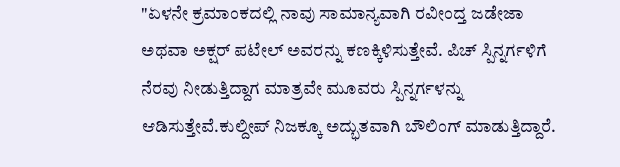"ಏಳನೇ ಕ್ರಮಾಂಕದಲ್ಲಿ ನಾವು ಸಾಮಾನ್ಯವಾಗಿ ರವೀಂದ್ತ ಜಡೇಜಾ ಅಥವಾ ಅಕ್ಷರ್ ಪಟೇಲ್ ಅವರನ್ನು ಕಣಕ್ಕಿಳಿಸುತ್ತೇವೆ. ಪಿಚ್ ಸ್ಪಿನ್ನರ್ಗಳಿಗೆ ನೆರವು ನೀಡುತ್ತಿದ್ದಾಗ ಮಾತ್ರವೇ ಮೂವರು ಸ್ಪಿನ್ನರ್ಗಳನ್ನು ಆಡಿಸುತ್ತೇವೆ.ಕುಲ್ದೀಪ್ ನಿಜಕ್ಕೂ ಅದ್ಭುತವಾಗಿ ಬೌಲಿಂಗ್ ಮಾಡುತ್ತಿದ್ದಾರೆ.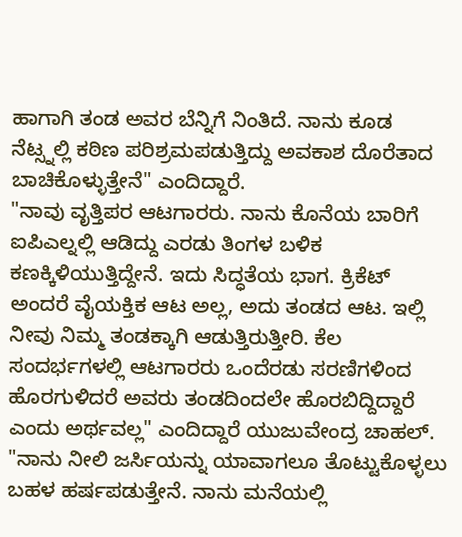ಹಾಗಾಗಿ ತಂಡ ಅವರ ಬೆನ್ನಿಗೆ ನಿಂತಿದೆ. ನಾನು ಕೂಡ ನೆಟ್ಸ್ನಲ್ಲಿ ಕಠಿಣ ಪರಿಶ್ರಮಪಡುತ್ತಿದ್ದು ಅವಕಾಶ ದೊರೆತಾದ ಬಾಚಿಕೊಳ್ಳುತ್ತೇನೆ" ಎಂದಿದ್ದಾರೆ.
"ನಾವು ವೃತ್ತಿಪರ ಆಟಗಾರರು. ನಾನು ಕೊನೆಯ ಬಾರಿಗೆ ಐಪಿಎಲ್ನಲ್ಲಿ ಆಡಿದ್ದು ಎರಡು ತಿಂಗಳ ಬಳಿಕ ಕಣಕ್ಕಿಳಿಯುತ್ತಿದ್ದೇನೆ. ಇದು ಸಿದ್ಧತೆಯ ಭಾಗ. ಕ್ರಿಕೆಟ್ ಅಂದರೆ ವೈಯಕ್ತಿಕ ಆಟ ಅಲ್ಲ, ಅದು ತಂಡದ ಆಟ. ಇಲ್ಲಿ ನೀವು ನಿಮ್ಮ ತಂಡಕ್ಕಾಗಿ ಆಡುತ್ತಿರುತ್ತೀರಿ. ಕೆಲ ಸಂದರ್ಭಗಳಲ್ಲಿ ಆಟಗಾರರು ಒಂದೆರಡು ಸರಣಿಗಳಿಂದ ಹೊರಗುಳಿದರೆ ಅವರು ತಂಡದಿಂದಲೇ ಹೊರಬಿದ್ದಿದ್ದಾರೆ ಎಂದು ಅರ್ಥವಲ್ಲ" ಎಂದಿದ್ದಾರೆ ಯುಜುವೇಂದ್ರ ಚಾಹಲ್.
"ನಾನು ನೀಲಿ ಜರ್ಸಿಯನ್ನು ಯಾವಾಗಲೂ ತೊಟ್ಟುಕೊಳ್ಳಲು ಬಹಳ ಹರ್ಷಪಡುತ್ತೇನೆ. ನಾನು ಮನೆಯಲ್ಲಿ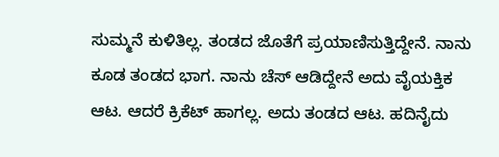ಸುಮ್ಮನೆ ಕುಳಿತಿಲ್ಲ. ತಂಡದ ಜೊತೆಗೆ ಪ್ರಯಾಣಿಸುತ್ತಿದ್ದೇನೆ. ನಾನು ಕೂಡ ತಂಡದ ಭಾಗ. ನಾನು ಚೆಸ್ ಆಡಿದ್ದೇನೆ ಅದು ವೈಯಕ್ತಿಕ ಆಟ. ಆದರೆ ಕ್ರಿಕೆಟ್ ಹಾಗಲ್ಲ. ಅದು ತಂಡದ ಆಟ. ಹದಿನೈದು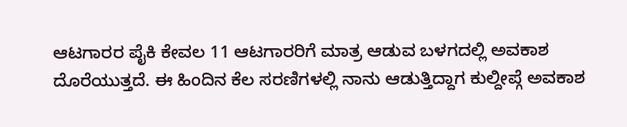ಆಟಗಾರರ ಪೈಕಿ ಕೇವಲ 11 ಆಟಗಾರರಿಗೆ ಮಾತ್ರ ಆಡುವ ಬಳಗದಲ್ಲಿ ಅವಕಾಶ ದೊರೆಯುತ್ತದೆ. ಈ ಹಿಂದಿನ ಕೆಲ ಸರಣಿಗಳಲ್ಲಿ ನಾನು ಆಡುತ್ತಿದ್ದಾಗ ಕುಲ್ದೀಪ್ಗೆ ಅವಕಾಶ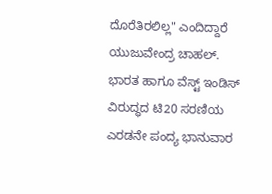ದೊರೆತಿರಲಿಲ್ಲ" ಎಂದಿದ್ದಾರೆ ಯುಜುವೇಂದ್ರ ಚಾಹಲ್.
ಭಾರತ ಹಾಗೂ ವೆಸ್ಟ್ ಇಂಡಿಸ್ ವಿರುದ್ಧದ ಟಿ20 ಸರಣಿಯ ಎರಡನೇ ಪಂದ್ಯ ಭಾನುವಾರ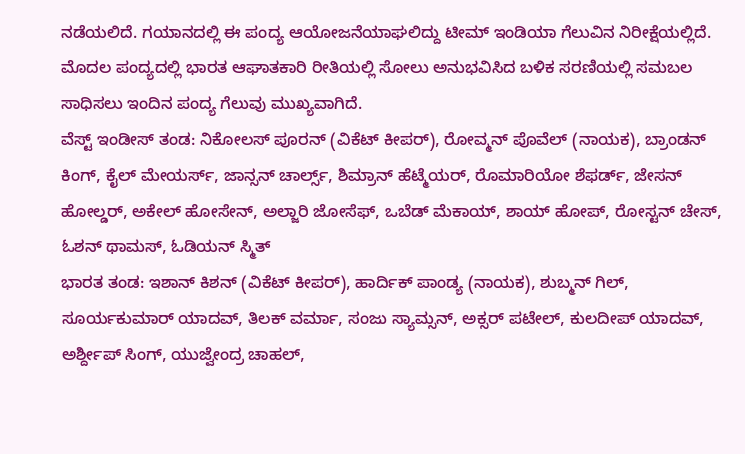ನಡೆಯಲಿದೆ. ಗಯಾನದಲ್ಲಿ ಈ ಪಂದ್ಯ ಆಯೋಜನೆಯಾಘಲಿದ್ದು ಟೀಮ್ ಇಂಡಿಯಾ ಗೆಲುವಿನ ನಿರೀಕ್ಷೆಯಲ್ಲಿದೆ. ಮೊದಲ ಪಂದ್ಯದಲ್ಲಿ ಭಾರತ ಆಘಾತಕಾರಿ ರೀತಿಯಲ್ಲಿ ಸೋಲು ಅನುಭವಿಸಿದ ಬಳಿಕ ಸರಣಿಯಲ್ಲಿ ಸಮಬಲ ಸಾಧಿಸಲು ಇಂದಿನ ಪಂದ್ಯ ಗೆಲುವು ಮುಖ್ಯವಾಗಿದೆ.
ವೆಸ್ಟ್ ಇಂಡೀಸ್ ತಂಡ: ನಿಕೋಲಸ್ ಪೂರನ್ (ವಿಕೆಟ್ ಕೀಪರ್), ರೋವ್ಮನ್ ಪೊವೆಲ್ (ನಾಯಕ), ಬ್ರಾಂಡನ್ ಕಿಂಗ್, ಕೈಲ್ ಮೇಯರ್ಸ್, ಜಾನ್ಸನ್ ಚಾರ್ಲ್ಸ್, ಶಿಮ್ರಾನ್ ಹೆಟ್ಮೆಯರ್, ರೊಮಾರಿಯೋ ಶೆಫರ್ಡ್, ಜೇಸನ್ ಹೋಲ್ಡರ್, ಅಕೇಲ್ ಹೋಸೇನ್, ಅಲ್ಜಾರಿ ಜೋಸೆಫ್, ಒಬೆಡ್ ಮೆಕಾಯ್, ಶಾಯ್ ಹೋಪ್, ರೋಸ್ಟನ್ ಚೇಸ್, ಓಶನ್ ಥಾಮಸ್, ಓಡಿಯನ್ ಸ್ಮಿತ್
ಭಾರತ ತಂಡ: ಇಶಾನ್ ಕಿಶನ್ (ವಿಕೆಟ್ ಕೀಪರ್), ಹಾರ್ದಿಕ್ ಪಾಂಡ್ಯ (ನಾಯಕ), ಶುಬ್ಮನ್ ಗಿಲ್, ಸೂರ್ಯಕುಮಾರ್ ಯಾದವ್, ತಿಲಕ್ ವರ್ಮಾ, ಸಂಜು ಸ್ಯಾಮ್ಸನ್, ಅಕ್ಸರ್ ಪಟೇಲ್, ಕುಲದೀಪ್ ಯಾದವ್, ಅರ್ಶ್ದೀಪ್ ಸಿಂಗ್, ಯುಜ್ವೇಂದ್ರ ಚಾಹಲ್,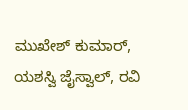ಮುಖೇಶ್ ಕುಮಾರ್, ಯಶಸ್ವಿ ಜೈಸ್ವಾಲ್, ರವಿ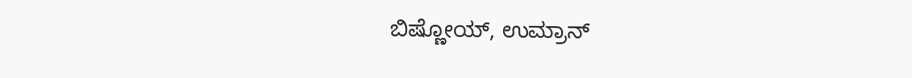ಬಿಷ್ಣೋಯ್, ಉಮ್ರಾನ್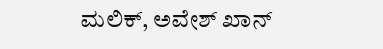ಮಲಿಕ್, ಅವೇಶ್ ಖಾನ್